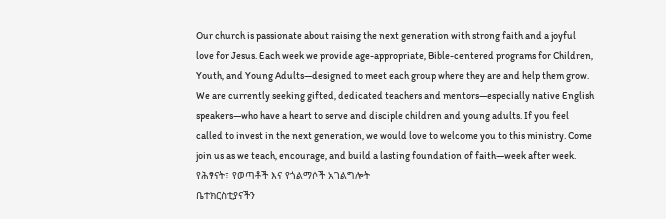Our church is passionate about raising the next generation with strong faith and a joyful love for Jesus. Each week we provide age-appropriate, Bible-centered programs for Children, Youth, and Young Adults—designed to meet each group where they are and help them grow.
We are currently seeking gifted, dedicated teachers and mentors—especially native English speakers—who have a heart to serve and disciple children and young adults. If you feel called to invest in the next generation, we would love to welcome you to this ministry. Come join us as we teach, encourage, and build a lasting foundation of faith—week after week.
የሕፃናት፣ የወጣቶች እና የጎልማሶች አገልግሎት
ቤተክርስቲያናችን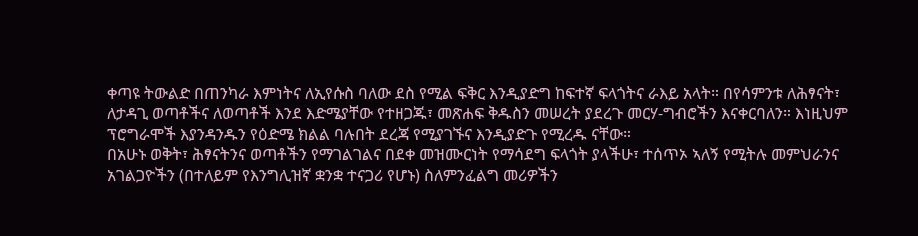ቀጣዩ ትውልድ በጠንካራ እምነትና ለኢየሱስ ባለው ደስ የሚል ፍቅር እንዲያድግ ከፍተኛ ፍላጎትና ራእይ አላት። በየሳምንቱ ለሕፃናት፣ ለታዳጊ ወጣቶችና ለወጣቶች እንደ እድሜያቸው የተዘጋጁ፣ መጽሐፍ ቅዱስን መሠረት ያደረጉ መርሃ-ግብሮችን እናቀርባለን። እነዚህም ፕሮግራሞች እያንዳንዱን የዕድሜ ክልል ባሉበት ደረጃ የሚያገኙና እንዲያድጉ የሚረዱ ናቸው።
በአሁኑ ወቅት፣ ሕፃናትንና ወጣቶችን የማገልገልና በደቀ መዝሙርነት የማሳደግ ፍላጎት ያላችሁ፣ ተሰጥኦ ኣለኝ የሚትሉ መምህራንና አገልጋዮችን (በተለይም የእንግሊዝኛ ቋንቋ ተናጋሪ የሆኑ) ስለምንፈልግ መሪዎችን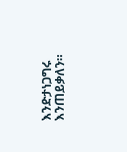እንድታነጋግሩ እንጠይቃለን።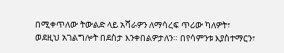በሚቀጥለው ትውልድ ላይ አሻራዎን ለማሳረፍ ጥሪው ካለዎት፣ ወደዚህ አገልግሎት በደስታ እንቀበልዎታለን። በየሳምንቱ እያስተማርን፣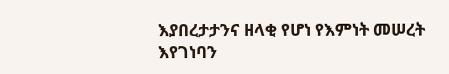እያበረታታንና ዘላቂ የሆነ የእምነት መሠረት እየገነባን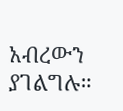አብረውን ያገልግሉ።